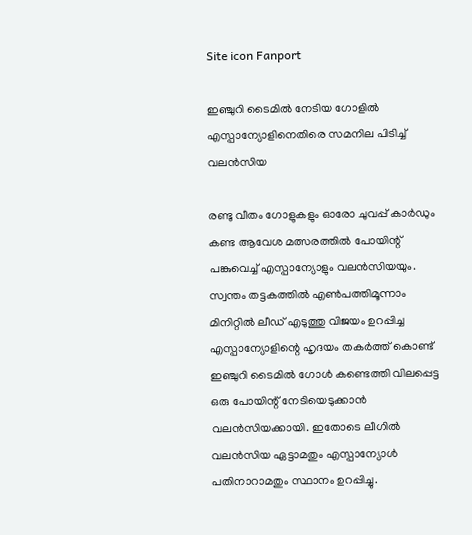Site icon Fanport

ഇഞ്ചുറി ടൈമിൽ നേടിയ ഗോളിൽ എസ്പാന്യോളിനെതിരെ സമനില പിടിച്ച് വലൻസിയ

രണ്ടു വീതം ഗോളുകളും ഓരോ ചുവപ്പ് കാർഡും കണ്ട ആവേശ മത്സരത്തിൽ പോയിന്റ് പങ്കുവെച്ച് എസ്പാന്യോളും വലൻസിയയും. സ്വന്തം തട്ടകത്തിൽ എൺപത്തിമൂന്നാം മിനിറ്റിൽ ലീഡ് എടുത്തു വിജയം ഉറപ്പിച്ച എസ്പാന്യോളിന്റെ ഹൃദയം തകർത്ത് കൊണ്ട് ഇഞ്ചുറി ടൈമിൽ ഗോൾ കണ്ടെത്തി വിലപ്പെട്ട ഒരു പോയിന്റ് നേടിയെടുക്കാൻ വലൻസിയക്കായി. ഇതോടെ ലീഗിൽ വലൻസിയ ഏട്ടാമതും എസ്പാന്യോൾ പതിനാറാമതും സ്ഥാനം ഉറപ്പിച്ചു.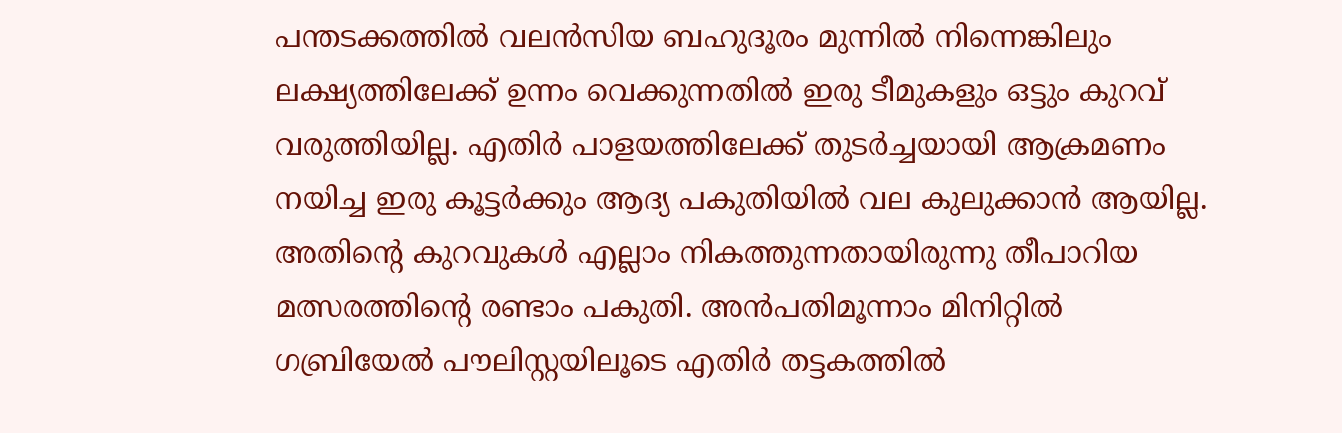പന്തടക്കത്തിൽ വലൻസിയ ബഹുദൂരം മുന്നിൽ നിന്നെങ്കിലും ലക്ഷ്യത്തിലേക്ക് ഉന്നം വെക്കുന്നതിൽ ഇരു ടീമുകളും ഒട്ടും കുറവ് വരുത്തിയില്ല. എതിർ പാളയത്തിലേക്ക് തുടർച്ചയായി ആക്രമണം നയിച്ച ഇരു കൂട്ടർക്കും ആദ്യ പകുതിയിൽ വല കുലുക്കാൻ ആയില്ല. അതിന്റെ കുറവുകൾ എല്ലാം നികത്തുന്നതായിരുന്നു തീപാറിയ മത്സരത്തിന്റെ രണ്ടാം പകുതി. അൻപതിമൂന്നാം മിനിറ്റിൽ ഗബ്രിയേൽ പൗലിസ്റ്റയിലൂടെ എതിർ തട്ടകത്തിൽ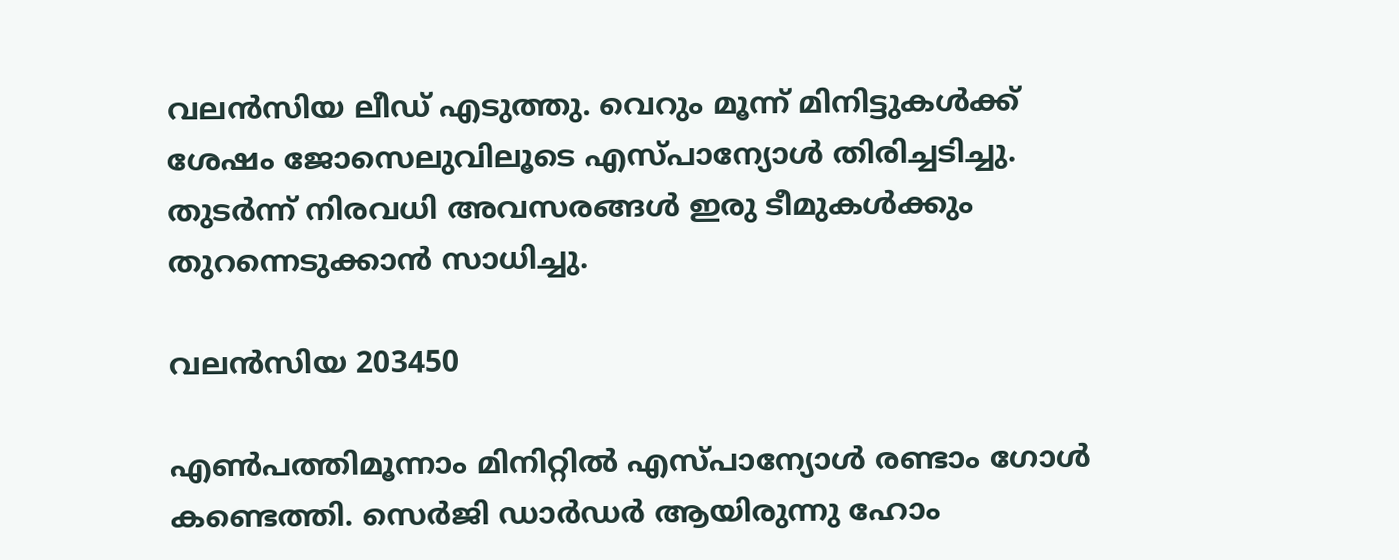വലൻസിയ ലീഡ് എടുത്തു. വെറും മൂന്ന് മിനിട്ടുകൾക്ക് ശേഷം ജോസെലുവിലൂടെ എസ്പാന്യോൾ തിരിച്ചടിച്ചു. തുടർന്ന് നിരവധി അവസരങ്ങൾ ഇരു ടീമുകൾക്കും തുറന്നെടുക്കാൻ സാധിച്ചു.

വലൻസിയ 203450

എൺപത്തിമൂന്നാം മിനിറ്റിൽ എസ്പാന്യോൾ രണ്ടാം ഗോൾ കണ്ടെത്തി. സെർജി ഡാർഡർ ആയിരുന്നു ഹോം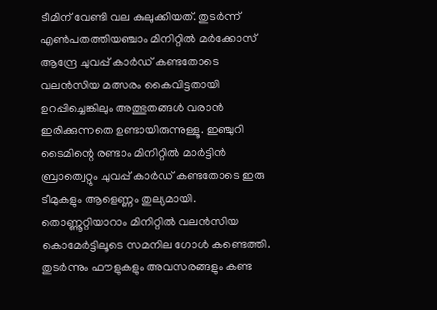ടീമിന് വേണ്ടി വല കുലുക്കിയത്. തുടർന്ന് എൺപതത്തിയഞ്ചാം മിനിറ്റിൽ മർക്കോസ് ആന്ദ്രേ ചുവപ്പ് കാർഡ് കണ്ടതോടെ വലൻസിയ മത്സരം കൈവിട്ടതായി ഉറപ്പിച്ചെങ്കിലും അത്ഭുതങ്ങൾ വരാൻ ഇരിക്കുന്നതെ ഉണ്ടായിരുന്നുള്ളൂ. ഇഞ്ചുറി ടൈമിന്റെ രണ്ടാം മിനിറ്റിൽ മാർട്ടിൻ ബ്രാത്വെറ്റും ചുവപ്പ് കാർഡ് കണ്ടതോടെ ഇരു ടീമുകളും ആളെണ്ണം തുല്യമായി. തൊണ്ണൂറ്റിയാറാം മിനിറ്റിൽ വലൻസിയ കൊമേർട്ടിലൂടെ സമനില ഗോൾ കണ്ടെത്തി. തുടർന്നും ഫൗളുകളും അവസരങ്ങളും കണ്ട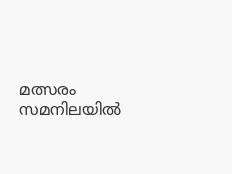മത്സരം സമനിലയിൽ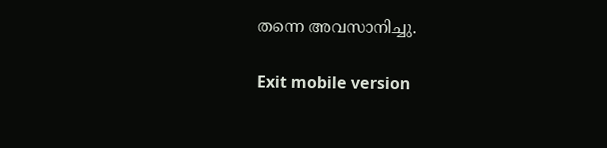തന്നെ അവസാനിച്ചു.

Exit mobile version